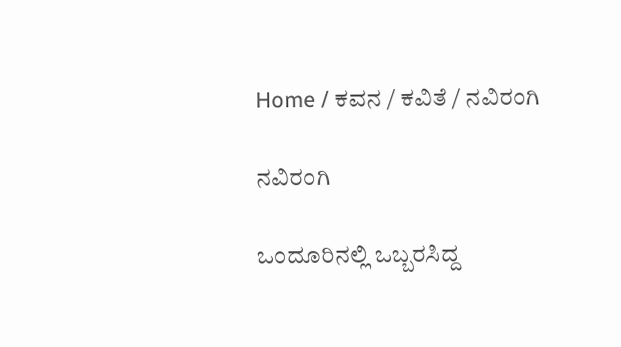Home / ಕವನ / ಕವಿತೆ / ನವಿರಂಗಿ

ನವಿರಂಗಿ

ಒಂದೂರಿನಲ್ಲಿ ಒಬ್ಬರಸಿದ್ದ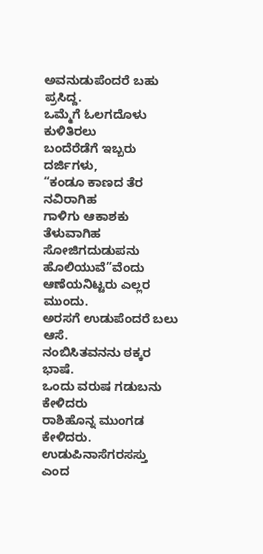ಅವನುಡುಪೆಂದರೆ ಬಹು ಪ್ರಸಿದ್ದ.
ಒಮ್ಮೆಗೆ ಓಲಗದೊಳು ಕುಳಿತಿರಲು
ಬಂದೆರೆಡೆಗೆ ಇಬ್ಬರು ದರ್ಜಿಗಳು,
“ಕಂಡೂ ಕಾಣದ ತೆರ ನವಿರಾಗಿಹ
ಗಾಳಿಗು ಆಕಾಶಕು ತೆಳುವಾಗಿಹ
ಸೋಜಿಗದುಡುಪನು ಹೊಲಿಯುವೆ”ವೆಂದು
ಆಣೆಯನಿಟ್ಟರು ಎಲ್ಲರ ಮುಂದು.
ಅರಸಗೆ ಉಡುಪೆಂದರೆ ಬಲು ಆಸೆ.
ನಂಬಿಸಿತವನನು ಠಕ್ಕರ ಭಾಷೆ.
ಒಂದು ವರುಷ ಗಡುಬನು ಕೇಳಿದರು
ರಾಶಿಹೊನ್ನ ಮುಂಗಡ ಕೇಳಿದರು.
ಉಡುಪಿನಾಸೆಗರಸಸ್ತು ಎಂದ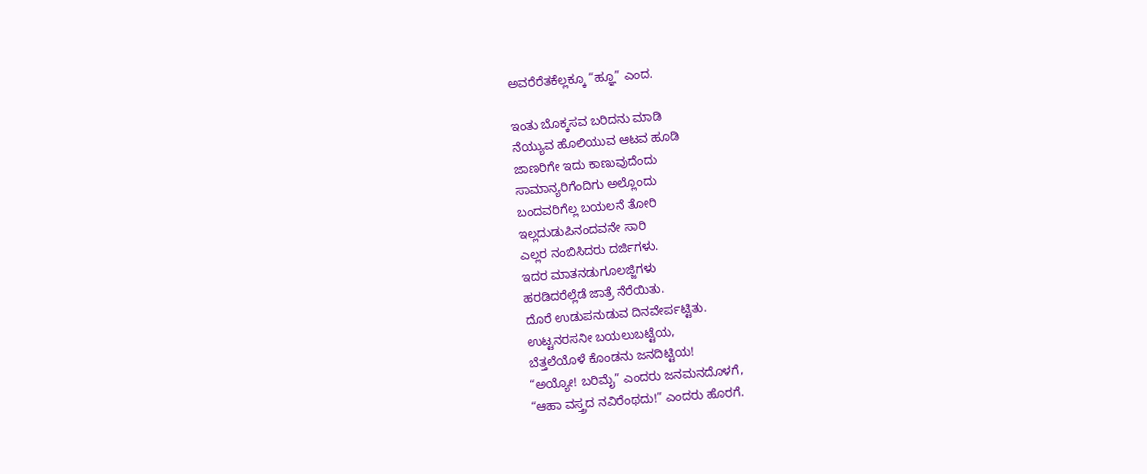ಅವರೆರೆತಕೆಲ್ಲಕ್ಕೂ “ಹ್ಞೂ” ಎಂದ.

ಇಂತು ಬೊಕ್ಕಸವ ಬರಿದನು ಮಾಡಿ
ನೆಯ್ಯುವ ಹೊಲಿಯುವ ಆಟವ ಹೂಡಿ
ಜಾಣರಿಗೇ ಇದು ಕಾಣುವುದೆಂದು
ಸಾಮಾನ್ಯರಿಗೆಂದಿಗು ಅಲ್ಲೊಂದು
ಬಂದವರಿಗೆಲ್ಲ ಬಯಲನೆ ತೋರಿ
ಇಲ್ಲದುಡುಪಿನಂದವನೇ ಸಾರಿ
ಎಲ್ಲರ ನಂಬಿಸಿದರು ದರ್ಜಿಗಳು.
ಇದರ ಮಾತನಡುಗೂಲಜ್ಜಿಗಳು
ಹರಡಿದರೆಲ್ಲೆಡೆ ಜಾತ್ರೆ ನೆರೆಯಿತು.
ದೊರೆ ಉಡುಪನುಡುವ ದಿನವೇರ್ಪಟ್ಟಿತು.
ಉಟ್ಟನರಸನೀ ಬಯಲುಬಟ್ಟೆಯ,
ಬೆತ್ತಲೆಯೊಳೆ ಕೊಂಡನು ಜನದಿಟ್ಟಿಯ!
“ಅಯ್ಯೋ! ಬರಿಮೈ” ಎಂದರು ಜನಮನದೊಳಗೆ,
“ಆಹಾ ವಸ್ತ್ರದ ನವಿರೆಂಥದು!” ಎಂದರು ಹೊರಗೆ.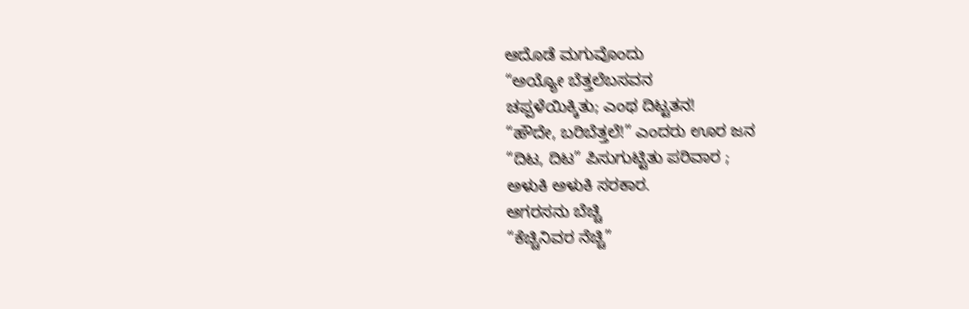ಆದೊಡೆ ಮಗುವೊಂದು
“ಅಯ್ಯೋ ಬೆತ್ತಲೆಬಸವನ
ಚಪ್ಪಳೆಯಿಕ್ಕಿತು; ಎಂಥ ದಿಟ್ಟತನ!
“ಹೌದೇ, ಬರಿಬೆತ್ತಲೆ!” ಎಂದರು ಊರ ಜನ
“ದಿಟ, ದಿಟ” ಪಿಸುಗುಟ್ಟಿತು ಪರಿವಾರ ;
ಅಳುಕಿ ಅಳುಕಿ ಸರಕಾರ.
ಆಗರಸನು ಬೆಚ್ಚಿ
“ಕೆಚ್ಚಿನಿವರ ನೆಚ್ಚಿ”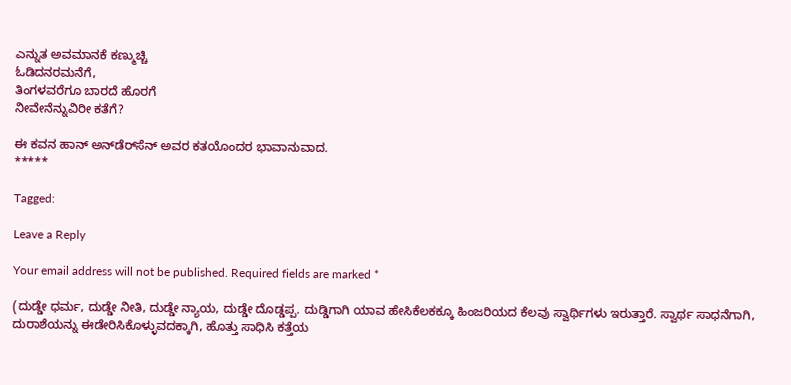ಎನ್ನುತ ಅವಮಾನಕೆ ಕಣ್ಮುಚ್ಚಿ
ಓಡಿದನರಮನೆಗೆ,
ತಿಂಗಳವರೆಗೂ ಬಾರದೆ ಹೊರಗೆ
ನೀವೇನೆನ್ನುವಿರೀ ಕತೆಗೆ?

ಈ ಕವನ ಹಾನ್ ಅನ್‌ಡೆರ್‌ಸೆನ್‌ ಅವರ ಕತಯೊಂದರ ಭಾವಾನುವಾದ.
*****

Tagged:

Leave a Reply

Your email address will not be published. Required fields are marked *

(ದುಡ್ಡೇ ಧರ್ಮ, ದುಡ್ಡೇ ನೀತಿ, ದುಡ್ಡೇ ನ್ಯಾಯ, ದುಡ್ಡೇ ದೊಡ್ಡಪ್ಪ. ದುಡ್ಡಿಗಾಗಿ ಯಾವ ಹೇಸಿಕೆಲಕಕ್ಕೂ ಹಿಂಜರಿಯದ ಕೆಲವು ಸ್ವಾರ್ಥಿಗಳು ಇರುತ್ತಾರೆ. ಸ್ವಾರ್ಥ ಸಾಧನೆಗಾಗಿ, ದುರಾಶೆಯನ್ನು ಈಡೇರಿಸಿಕೊಳ್ಳುವದಕ್ಕಾಗಿ, ಹೊತ್ತು ಸಾಧಿಸಿ ಕತ್ತೆಯ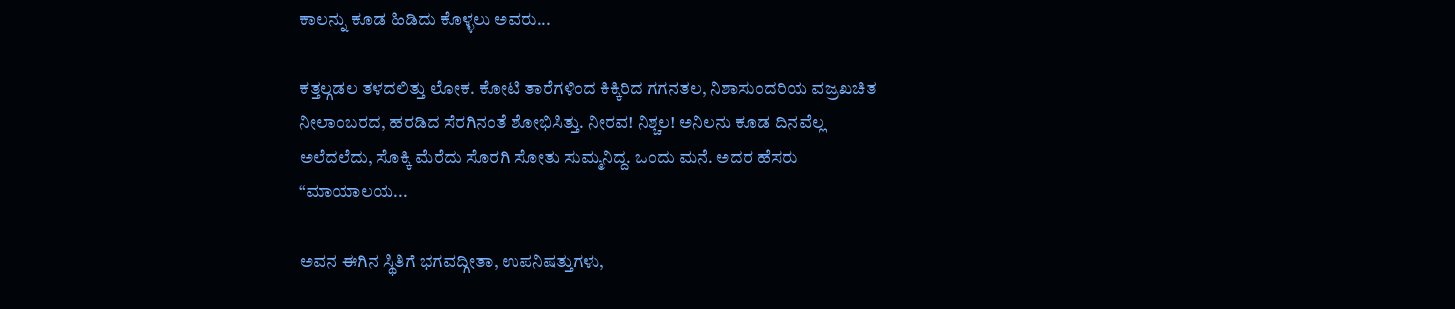ಕಾಲನ್ನು ಕೂಡ ಹಿಡಿದು ಕೊಳ್ಳಲು ಅವರು...

ಕತ್ತಲ್ಗಡಲ ತಳದಲಿತ್ತು ಲೋಕ. ಕೋಟಿ ತಾರೆಗಳಿಂದ ಕಿಕ್ಕಿರಿದ ಗಗನತಲ, ನಿಶಾಸುಂದರಿಯ ವಜ್ರಖಚಿತ ನೀಲಾಂಬರದ, ಹರಡಿದ ಸೆರಗಿನಂತೆ ಶೋಭಿಸಿತ್ತು. ನೀರವ! ನಿಶ್ಚಲ! ಅನಿಲನು ಕೂಡ ದಿನವೆಲ್ಲ ಅಲೆದಲೆದು, ಸೊಕ್ಕಿ ಮೆರೆದು ಸೊರಗಿ ಸೋತು ಸುಮ್ಮನಿದ್ದ. ಒಂದು ಮನೆ. ಅದರ ಹೆಸರು “ಮಾಯಾಲಯ...

ಅವನ ಈಗಿನ ಸ್ಥಿತಿಗೆ ಭಗವದ್ಗೀತಾ, ಉಪನಿಷತ್ತುಗಳು,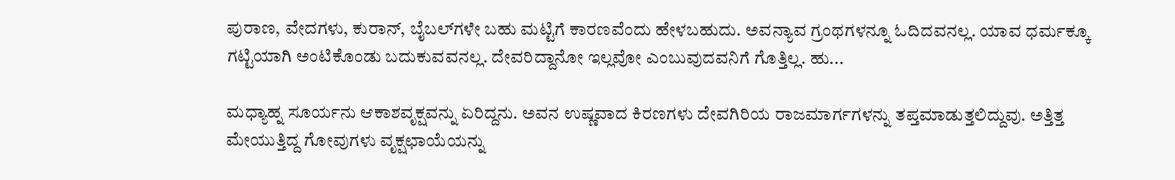ಪುರಾಣ, ವೇದಗಳು, ಕುರಾನ್, ಬೈಬಲ್‌ಗಳೇ ಬಹು ಮಟ್ಟಿಗೆ ಕಾರಣವೆಂದು ಹೇಳಬಹುದು. ಅವನ್ಯಾವ ಗ್ರಂಥಗಳನ್ನೂ ಓದಿದವನಲ್ಲ. ಯಾವ ಧರ್ಮಕ್ಕೂ ಗಟ್ಟಿಯಾಗಿ ಅಂಟಿಕೊಂಡು ಬದುಕುವವನಲ್ಲ. ದೇವರಿದ್ದಾನೋ ಇಲ್ಲವೋ ಎಂಬುವುದವನಿಗೆ ಗೊತ್ತಿಲ್ಲ. ಹು...

ಮಧ್ಯಾಹ್ನ ಸೂರ್ಯನು ಆಕಾಶವೃಕ್ಷವನ್ನು ಏರಿದ್ದನು. ಅವನ ಉಷ್ಣವಾದ ಕಿರಣಗಳು ದೇವಗಿರಿಯ ರಾಜಮಾರ್ಗಗಳನ್ನು ತಪ್ತಮಾಡುತ್ತಲಿದ್ದುವು. ಅತ್ತಿತ್ತ ಮೇಯುತ್ತಿದ್ದ ಗೋವುಗಳು ವೃಕ್ಷಛಾಯೆಯನ್ನು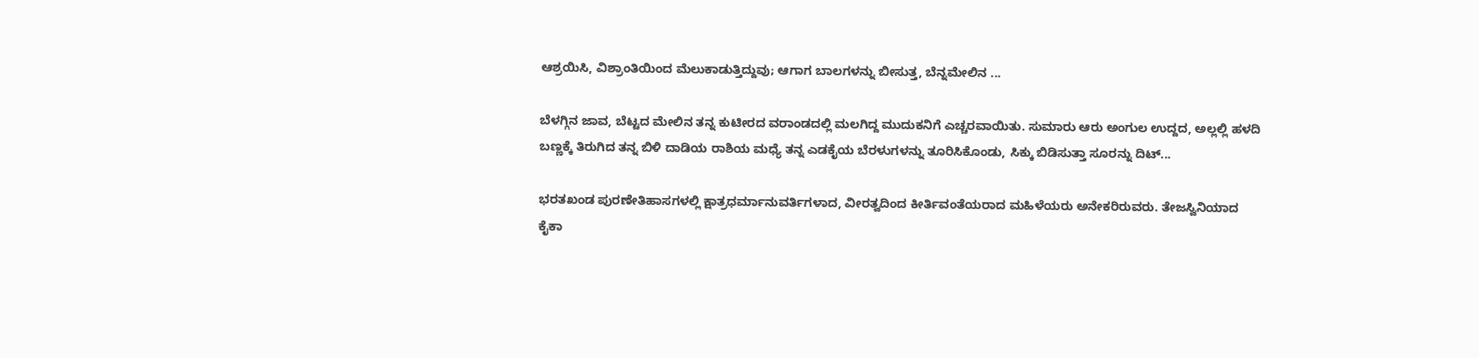ಆಶ್ರಯಿಸಿ, ವಿಶ್ರಾಂತಿಯಿಂದ ಮೆಲುಕಾಡುತ್ತಿದ್ದುವು; ಆಗಾಗ ಬಾಲಗಳನ್ನು ಬೀಸುತ್ತ, ಬೆನ್ನಮೇಲಿನ ...

ಬೆಳಗ್ಗಿನ ಜಾವ, ಬೆಟ್ಟದ ಮೇಲಿನ ತನ್ನ ಕುಟೀರದ ವರಾಂಡದಲ್ಲಿ ಮಲಗಿದ್ದ ಮುದುಕನಿಗೆ ಎಚ್ಚರವಾಯಿತು. ಸುಮಾರು ಆರು ಅಂಗುಲ ಉದ್ದದ, ಅಲ್ಲಲ್ಲಿ ಹಳದಿ ಬಣ್ಣಕ್ಕೆ ತಿರುಗಿದ ತನ್ನ ಬಿಳಿ ದಾಡಿಯ ರಾಶಿಯ ಮಧ್ಯೆ ತನ್ನ ಎಡಕೈಯ ಬೆರಳುಗಳನ್ನು ತೂರಿಸಿಕೊಂಡು, ಸಿಕ್ಕು ಬಿಡಿಸುತ್ತಾ ಸೂರನ್ನು ದಿಟ್...

ಭರತಖಂಡ ಪುರಣೇತಿಹಾಸಗಳಲ್ಲಿ ಕ್ಷಾತ್ರಧರ್ಮಾನುವರ್ತಿಗಳಾದ, ವೀರತ್ವದಿಂದ ಕೀರ್ತಿವಂತೆಯರಾದ ಮಹಿಳೆಯರು ಅನೇಕರಿರುವರು. ತೇಜಸ್ವಿನಿಯಾದ ಕೈಕಾ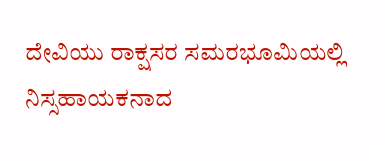ದೇವಿಯು ರಾಕ್ಷಸರ ಸಮರಭೂಮಿಯಲ್ಲಿ ನಿಸ್ಸಹಾಯಕನಾದ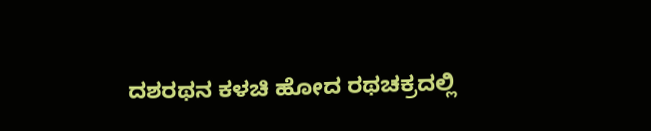ದಶರಥನ ಕಳಚಿ ಹೋದ ರಥಚಕ್ರದಲ್ಲಿ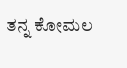ತನ್ನ ಕೋಮಲ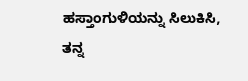ಹಸ್ತಾಂಗುಳಿಯನ್ನು ಸಿಲುಕಿಸಿ, ತನ್ನ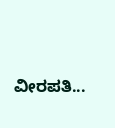ವೀರಪತಿ...